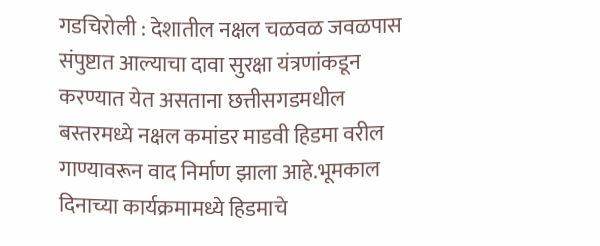गडचिरोली : देशातील नक्षल चळवळ जवळपास संपुष्टात आल्याचा दावा सुरक्षा यंत्रणांकडून करण्यात येत असताना छत्तीसगडमधील बस्तरमध्ये नक्षल कमांडर माडवी हिडमा वरील गाण्यावरून वाद निर्माण झाला आहे.भूमकाल दिनाच्या कार्यक्रमामध्ये हिडमाचे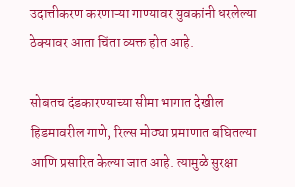उदात्तीकरण करणाऱ्या गाण्यावर युवकांनी धरलेल्या ठेक्यावर आता चिंता व्यक्त होत आहे.

सोबतच दंडकारण्याच्या सीमा भागात देखील हिडमावरील गाणे, रिल्स मोठ्या प्रमाणात बघितल्या आणि प्रसारित केल्या जात आहे. त्यामुळे सुरक्षा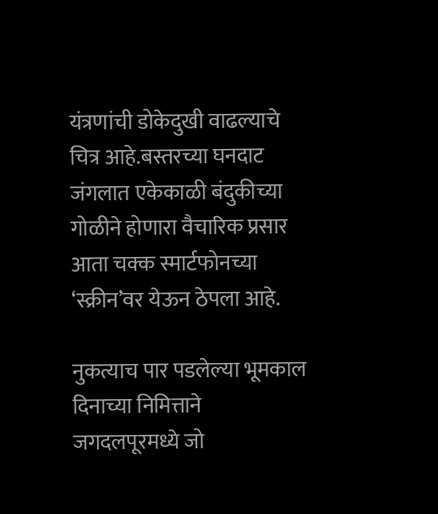यंत्रणांची डोकेदुखी वाढल्याचे चित्र आहे.बस्तरच्या घनदाट जंगलात एकेकाळी बंदुकीच्या गोळीने होणारा वैचारिक प्रसार आता चक्क स्मार्टफोनच्या ‘स्क्रीन’वर येऊन ठेपला आहे.

नुकत्याच पार पडलेल्या भूमकाल दिनाच्या निमित्ताने जगदलपूरमध्ये जो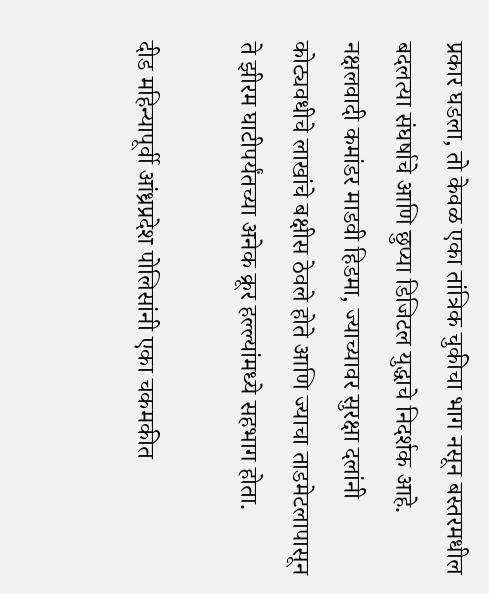प्रकार घडला, तो केवळ एका तांत्रिक चुकीचा भाग नसून बस्तरमधील बदलत्या संघर्षाचे आणि छुप्या डिजिटल युद्धाचे निदर्शक आहे. नक्षलवादी कमांडर माडवी हिडमा, ज्याच्यावर सुरक्षा दलांनी कोट्यवधीचे लाखांचे बक्षीस ठेवले होते आणि ज्याचा ताडमेटलापासून ते झीरम घाटीपर्यंतच्या अनेक क्रूर हल्ल्यांमध्ये सहभाग होता.

दीड महिन्यापूर्वी आंध्रप्रदेश पोलिसांनी एका चकमकीत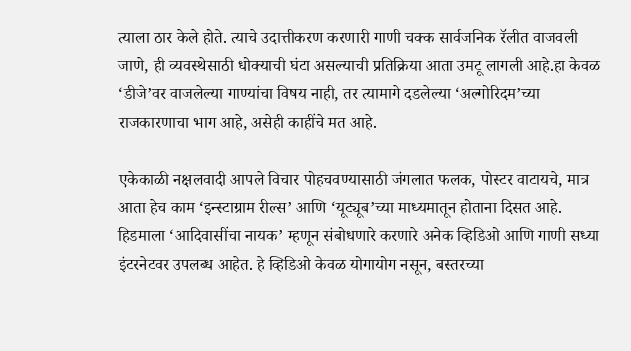त्याला ठार केले होते. त्याचे उदात्तीकरण करणारी गाणी चक्क सार्वजनिक रॅलीत वाजवली जाणे, ही व्यवस्थेसाठी धोक्याची घंटा असल्याची प्रतिक्रिया आता उमटू लागली आहे.हा केवळ ‘डीजे’वर वाजलेल्या गाण्यांचा विषय नाही, तर त्यामागे दडलेल्या ‘अल्गोरिदम’च्या राजकारणाचा भाग आहे, असेही काहींचे मत आहे.

एकेकाळी नक्षलवादी आपले विचार पोहचवण्यासाठी जंगलात फलक, पोस्टर वाटायचे, मात्र आता हेच काम ‘इन्स्टाग्राम रील्स’ आणि ‘यूट्यूब’च्या माध्यमातून होताना दिसत आहे. हिडमाला ‘आदिवासींचा नायक’ म्हणून संबोधणारे करणारे अनेक व्हिडिओ आणि गाणी सध्या इंटरनेटवर उपलब्ध आहेत. हे व्हिडिओ केवळ योगायोग नसून, बस्तरच्या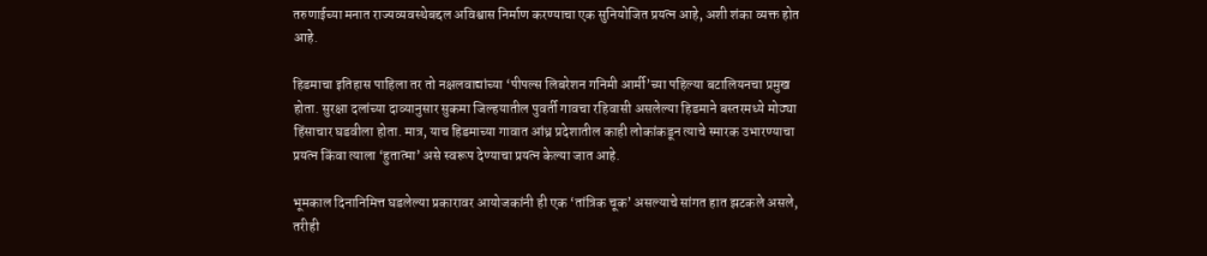तरुणाईच्या मनात राज्यव्यवस्थेबद्दल अविश्वास निर्माण करण्याचा एक सुनियोजित प्रयत्न आहे, अशी शंका व्यक्त होत आहे.

हिडमाचा इतिहास पाहिला तर तो नक्षलवाद्यांच्या ‘पीपल्स लिबरेशन गनिमी आर्मी’च्या पहिल्या बटालियनचा प्रमुख होता. सुरक्षा दलांच्या दाव्यानुसार सुकमा जिल्हयातील पुवर्ती गावचा रहिवासी असलेल्या हिडमाने बस्तरमध्ये मोठ्या हिंसाचार घडवीला होता. मात्र, याच हिडमाच्या गावात आंध्र प्रदेशातील काही लोकांकडून त्याचे स्मारक उभारण्याचा प्रयत्न किंवा त्याला ‘हुतात्मा’ असे स्वरूप देण्याचा प्रयत्न केल्या जात आहे.

भूमकाल दिनानिमित्त घडलेल्या प्रकारावर आयोजकांनी ही एक ‘तांत्रिक चूक’ असल्याचे सांगत हात झटकले असले, तरीही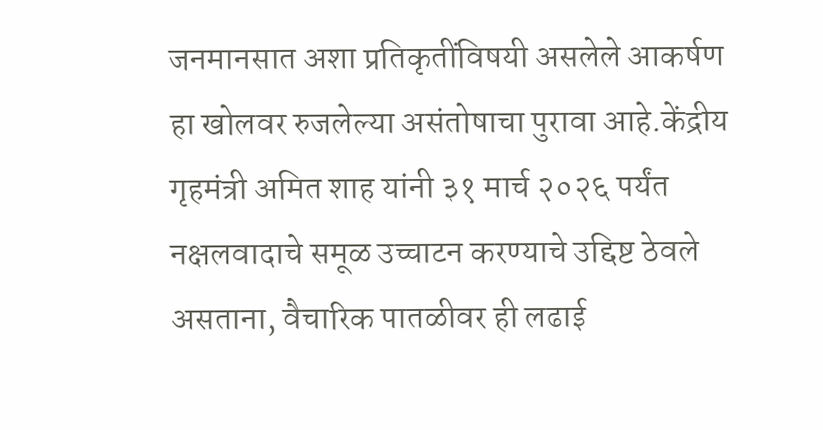जनमानसात अशा प्रतिकृतींविषयी असलेले आकर्षण हा खोलवर रुजलेल्या असंतोषाचा पुरावा आहे.केंद्रीय गृहमंत्री अमित शाह यांनी ३१ मार्च २०२६ पर्यंत नक्षलवादाचे समूळ उच्चाटन करण्याचे उद्दिष्ट ठेवले असताना, वैचारिक पातळीवर ही लढाई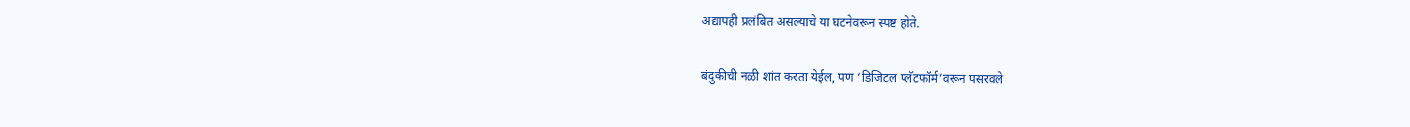अद्यापही प्रलंबित असल्याचे या घटनेवरून स्पष्ट होते.

बंदुकीची नळी शांत करता येईल, पण ‘डिजिटल प्लॅटफॉर्म’वरून पसरवले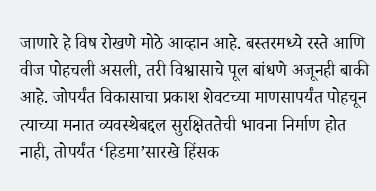जाणारे हे विष रोखणे मोठे आव्हान आहे. बस्तरमध्ये रस्ते आणि वीज पोहचली असली, तरी विश्वासाचे पूल बांधणे अजूनही बाकी आहे. जोपर्यंत विकासाचा प्रकाश शेवटच्या माणसापर्यंत पोहचून त्याच्या मनात व्यवस्थेबद्दल सुरक्षिततेची भावना निर्माण होत नाही, तोपर्यंत ‘हिडमा’सारखे हिंसक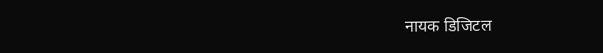नायक डिजिटल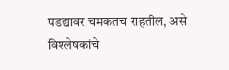पडद्यावर चमकतच राहतील, असे विश्लेषकांचे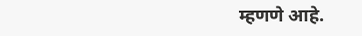म्हणणे आहे.